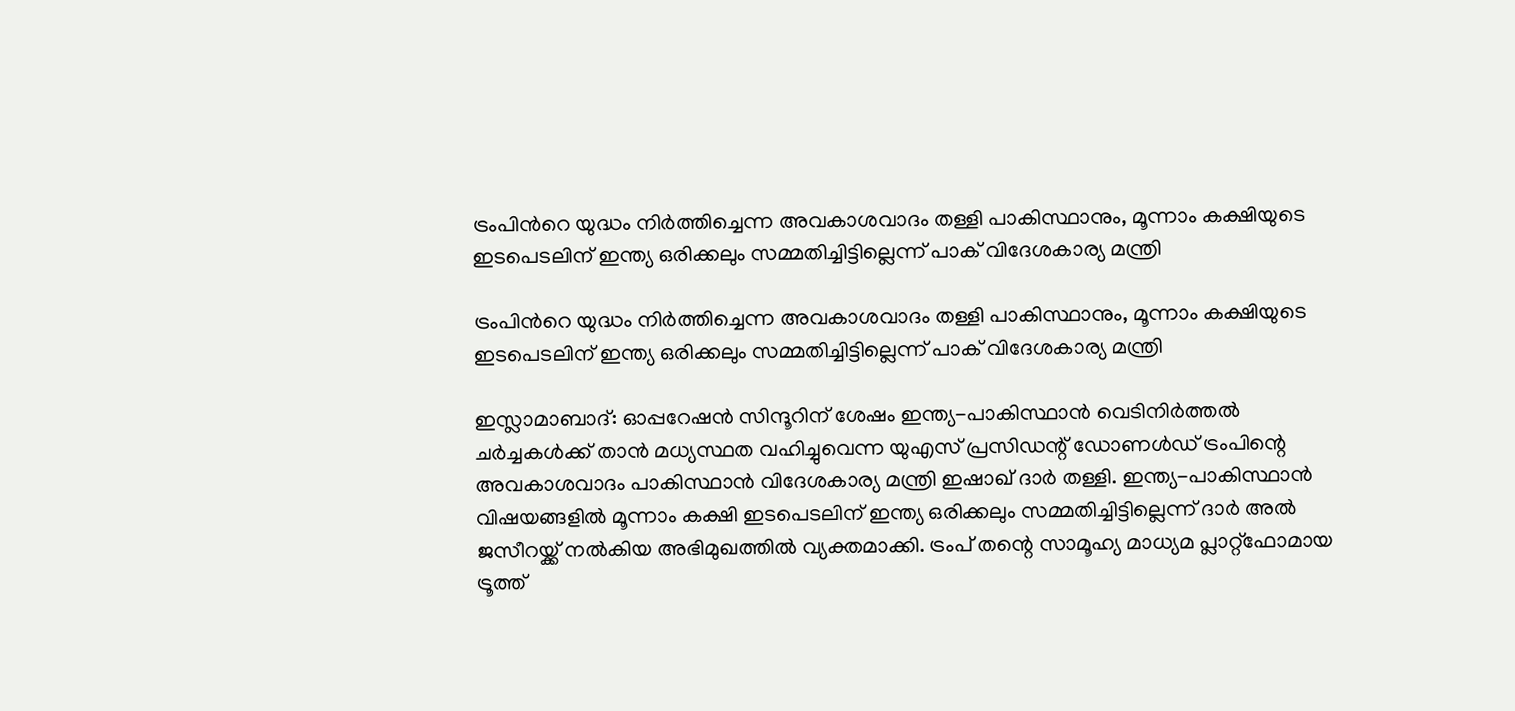ട്രംപിന്‍റെ യുദ്ധം നിർത്തിച്ചെന്ന അവകാശവാദം തള്ളി പാകിസ്ഥാനും, മൂന്നാം കക്ഷിയുടെ ഇടപെടലിന് ഇന്ത്യ ഒരിക്കലും സമ്മതിച്ചിട്ടില്ലെന്ന് പാക് വിദേശകാര്യ മന്ത്രി

ട്രംപിന്‍റെ യുദ്ധം നിർത്തിച്ചെന്ന അവകാശവാദം തള്ളി പാകിസ്ഥാനും, മൂന്നാം കക്ഷിയുടെ ഇടപെടലിന് ഇന്ത്യ ഒരിക്കലും സമ്മതിച്ചിട്ടില്ലെന്ന് പാക് വിദേശകാര്യ മന്ത്രി

ഇസ്ലാമാബാദ്: ഓപ്പറേഷൻ സിന്ദൂറിന് ശേഷം ഇന്ത്യ-പാകിസ്ഥാൻ വെടിനിർത്തൽ ചർച്ചകൾക്ക് താൻ മധ്യസ്ഥത വഹിച്ചുവെന്ന യുഎസ് പ്രസിഡന്റ് ഡോണൾഡ് ട്രംപിന്റെ അവകാശവാദം പാകിസ്ഥാൻ വിദേശകാര്യ മന്ത്രി ഇഷാഖ് ദാർ തള്ളി. ഇന്ത്യ-പാകിസ്ഥാൻ വിഷയങ്ങളിൽ മൂന്നാം കക്ഷി ഇടപെടലിന് ഇന്ത്യ ഒരിക്കലും സമ്മതിച്ചിട്ടില്ലെന്ന് ദാർ അൽ ജസീറയ്ക്ക് നൽകിയ അഭിമുഖത്തിൽ വ്യക്തമാക്കി. ട്രംപ് തന്റെ സാമൂഹ്യ മാധ്യമ പ്ലാറ്റ്ഫോമായ ട്രൂത്ത്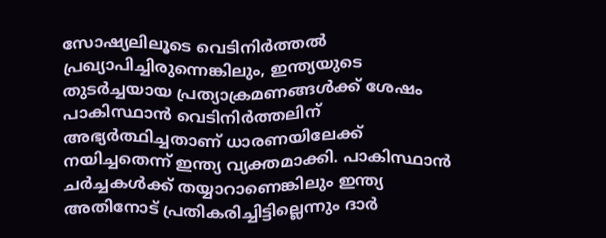സോഷ്യലിലൂടെ വെടിനിർത്തൽ പ്രഖ്യാപിച്ചിരുന്നെങ്കിലും, ഇന്ത്യയുടെ തുടർച്ചയായ പ്രത്യാക്രമണങ്ങൾക്ക് ശേഷം പാകിസ്ഥാൻ വെടിനിർത്തലിന് അഭ്യർത്ഥിച്ചതാണ് ധാരണയിലേക്ക് നയിച്ചതെന്ന് ഇന്ത്യ വ്യക്തമാക്കി. പാകിസ്ഥാൻ ചർച്ചകൾക്ക് തയ്യാറാണെങ്കിലും ഇന്ത്യ അതിനോട് പ്രതികരിച്ചിട്ടില്ലെന്നും ദാർ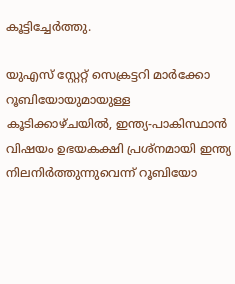കൂട്ടിച്ചേർത്തു.

യുഎസ് സ്റ്റേറ്റ് സെക്രട്ടറി മാർക്കോ റൂബിയോയുമായുള്ള കൂടിക്കാഴ്ചയിൽ, ഇന്ത്യ-പാകിസ്ഥാൻ വിഷയം ഉഭയകക്ഷി പ്രശ്നമായി ഇന്ത്യ നിലനിർത്തുന്നുവെന്ന് റൂബിയോ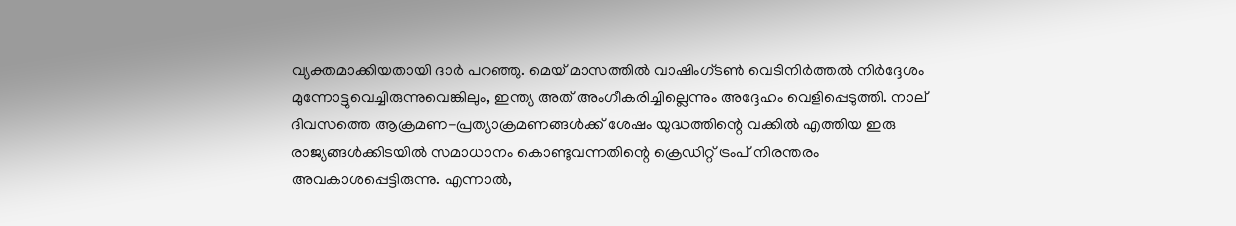വ്യക്തമാക്കിയതായി ദാർ പറഞ്ഞു. മെയ് മാസത്തിൽ വാഷിംഗ്ടൺ വെടിനിർത്തൽ നിർദ്ദേശം മുന്നോട്ടുവെച്ചിരുന്നുവെങ്കിലും, ഇന്ത്യ അത് അംഗീകരിച്ചില്ലെന്നും അദ്ദേഹം വെളിപ്പെടുത്തി. നാല് ദിവസത്തെ ആക്രമണ-പ്രത്യാക്രമണങ്ങൾക്ക് ശേഷം യുദ്ധത്തിന്റെ വക്കിൽ എത്തിയ ഇരു രാജ്യങ്ങൾക്കിടയിൽ സമാധാനം കൊണ്ടുവന്നതിന്റെ ക്രെഡിറ്റ് ട്രംപ് നിരന്തരം അവകാശപ്പെട്ടിരുന്നു. എന്നാൽ,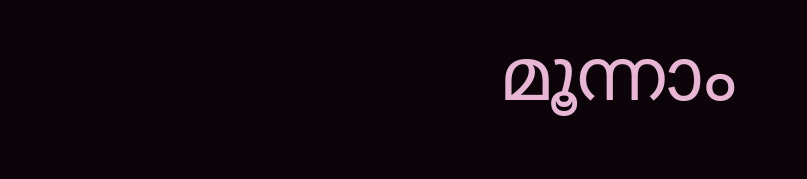മൂന്നാം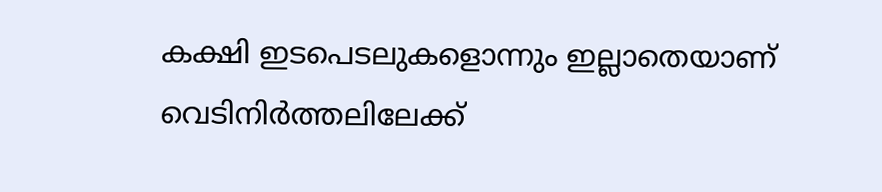കക്ഷി ഇടപെടലുകളൊന്നും ഇല്ലാതെയാണ് വെടിനിർത്തലിലേക്ക്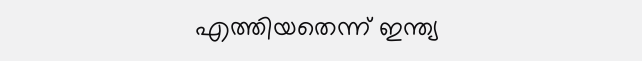എത്തിയതെന്ന് ഇന്ത്യ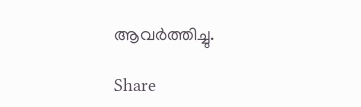ആവർത്തിച്ചു.

Share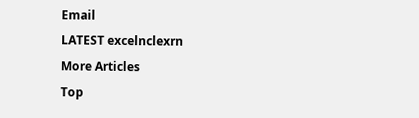Email
LATEST excelnclexrn
More Articles
Top